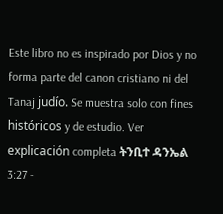Este libro no es inspirado por Dios y no forma parte del canon cristiano ni del Tanaj judío. Se muestra solo con fines históricos y de estudio. Ver explicación completa ትንቢተ ዳንኤል 3:27 -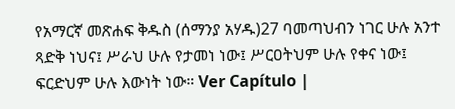የአማርኛ መጽሐፍ ቅዱስ (ሰማንያ አሃዱ)27 ባመጣህብን ነገር ሁሉ አንተ ጻድቅ ነህና፤ ሥራህ ሁሉ የታመነ ነው፤ ሥርዐትህም ሁሉ የቀና ነው፤ ፍርድህም ሁሉ እውነት ነው። Ver Capítulo |